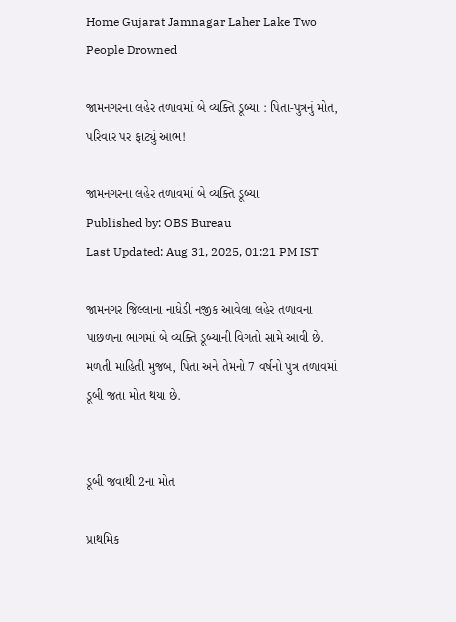Home Gujarat Jamnagar Laher Lake Two People Drowned

જામનગરના લહેર તળાવમાં બે વ્યક્તિ ડૂબ્યા : પિતા-પુત્રનું મોત, પરિવાર પર ફાટ્યું આભ!

જામનગરના લહેર તળાવમાં બે વ્યક્તિ ડૂબ્યા
Published by: OBS Bureau
Last Updated: Aug 31, 2025, 01:21 PM IST

જામનગર જિલ્લાના નાધેડી નજીક આવેલા લહેર તળાવના પાછળના ભાગમાં બે વ્યક્તિ ડૂબ્યાની વિગતો સામે આવી છે. મળતી માહિતી મુજબ, પિતા અને તેમનો 7 વર્ષનો પુત્ર તળાવમાં ડૂબી જતા મોત થયા છે.


ડૂબી જવાથી 2ના મોત

પ્રાથમિક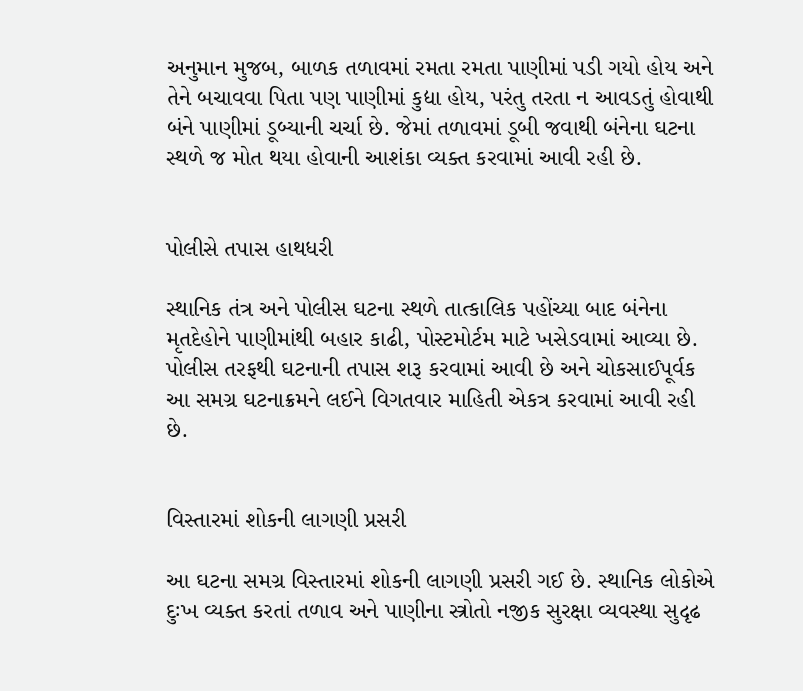અનુમાન મુજબ, બાળક તળાવમાં રમતા રમતા પાણીમાં પડી ગયો હોય અને તેને બચાવવા પિતા પણ પાણીમાં કુદ્યા હોય, પરંતુ તરતા ન આવડતું હોવાથી બંને પાણીમાં ડૂબ્યાની ચર્ચા છે. જેમાં તળાવમાં ડૂબી જવાથી બંનેના ઘટના સ્થળે જ મોત થયા હોવાની આશંકા વ્યક્ત કરવામાં આવી રહી છે.


પોલીસે તપાસ હાથધરી

સ્થાનિક તંત્ર અને પોલીસ ઘટના સ્થળે તાત્કાલિક પહોંચ્યા બાદ બંનેના મૃતદેહોને પાણીમાંથી બહાર કાઢી, પોસ્ટમોર્ટમ માટે ખસેડવામાં આવ્યા છે. પોલીસ તરફથી ઘટનાની તપાસ શરૂ કરવામાં આવી છે અને ચોકસાઈપૂર્વક આ સમગ્ર ઘટનાક્રમને લઈને વિગતવાર માહિતી એકત્ર કરવામાં આવી રહી છે.


વિસ્તારમાં શોકની લાગણી પ્રસરી

આ ઘટના સમગ્ર વિસ્તારમાં શોકની લાગણી પ્રસરી ગઈ છે. સ્થાનિક લોકોએ દુઃખ વ્યક્ત કરતાં તળાવ અને પાણીના સ્ત્રોતો નજીક સુરક્ષા વ્યવસ્થા સુદૃઢ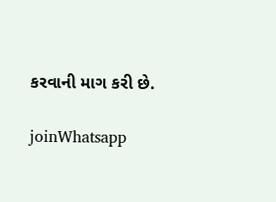કરવાની માગ કરી છે.

joinWhatsapp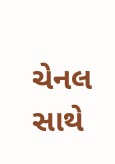ચેનલ સાથે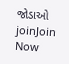જોડાઓ
joinJoin Now